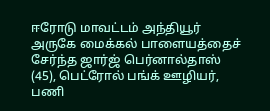ஈரோடு மாவட்டம் அந்தியூர் அருகே மைக்கல் பாளையத்தைச் சேர்ந்த ஜார்ஜ் பெர்னால்தாஸ் (45), பெட்ரோல் பங்க் ஊழியர், பணி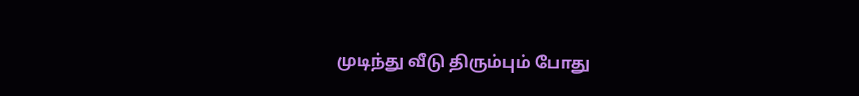முடிந்து வீடு திரும்பும் போது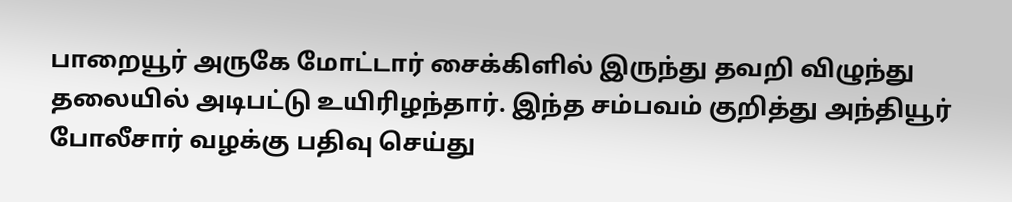பாறையூர் அருகே மோட்டார் சைக்கிளில் இருந்து தவறி விழுந்து தலையில் அடிபட்டு உயிரிழந்தார். இந்த சம்பவம் குறித்து அந்தியூர் போலீசார் வழக்கு பதிவு செய்து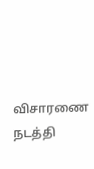விசாரணை நடத்தி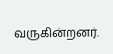வருகின்றனர்.